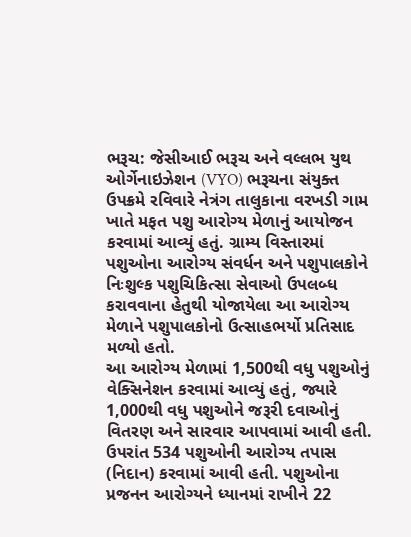ભરૂચ: જેસીઆઈ ભરૂચ અને વલ્લભ યુથ ઓર્ગેનાઇઝેશન (VYO) ભરૂચના સંયુક્ત ઉપક્રમે રવિવારે નેત્રંગ તાલુકાના વરખડી ગામ ખાતે મફત પશુ આરોગ્ય મેળાનું આયોજન કરવામાં આવ્યું હતું. ગ્રામ્ય વિસ્તારમાં પશુઓના આરોગ્ય સંવર્ધન અને પશુપાલકોને નિઃશુલ્ક પશુચિકિત્સા સેવાઓ ઉપલબ્ધ કરાવવાના હેતુથી યોજાયેલા આ આરોગ્ય મેળાને પશુપાલકોનો ઉત્સાહભર્યો પ્રતિસાદ મળ્યો હતો.
આ આરોગ્ય મેળામાં 1,500થી વધુ પશુઓનું વેક્સિનેશન કરવામાં આવ્યું હતું, જ્યારે 1,000થી વધુ પશુઓને જરૂરી દવાઓનું વિતરણ અને સારવાર આપવામાં આવી હતી. ઉપરાંત 534 પશુઓની આરોગ્ય તપાસ (નિદાન) કરવામાં આવી હતી. પશુઓના પ્રજનન આરોગ્યને ધ્યાનમાં રાખીને 22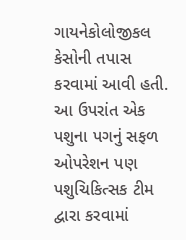ગાયનેકોલોજીકલ કેસોની તપાસ કરવામાં આવી હતી. આ ઉપરાંત એક પશુના પગનું સફળ ઓપરેશન પણ પશુચિકિત્સક ટીમ દ્વારા કરવામાં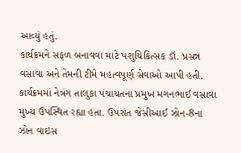આવ્યું હતું.
કાર્યક્રમને સફળ બનાવવા માટે પશુચિકિત્સક ડૉ. પ્રસન્ન વસાવા અને તેમની ટીમે મહત્વપૂર્ણ સેવાઓ આપી હતી. કાર્યક્રમમાં નેત્રંગ તાલુકા પંચાયતના પ્રમુખ મગનભાઈ વસાવા મુખ્ય ઉપસ્થિત રહ્યા હતા. ઉપરાંત જેસીઆઈ ઝોન-8ના ઝોન વાઇસ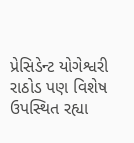પ્રેસિડેન્ટ યોગેશ્વરી રાઠોડ પણ વિશેષ ઉપસ્થિત રહ્યા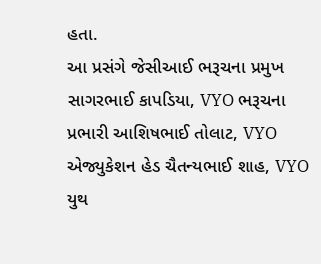હતા.
આ પ્રસંગે જેસીઆઈ ભરૂચના પ્રમુખ સાગરભાઈ કાપડિયા, VYO ભરૂચના પ્રભારી આશિષભાઈ તોલાટ, VYO એજ્યુકેશન હેડ ચૈતન્યભાઈ શાહ, VYO યુથ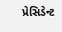પ્રેસિડેન્ટ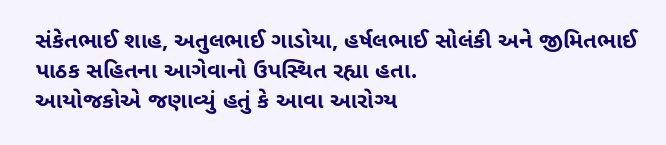સંકેતભાઈ શાહ, અતુલભાઈ ગાડોયા, હર્ષલભાઈ સોલંકી અને જીમિતભાઈ પાઠક સહિતના આગેવાનો ઉપસ્થિત રહ્યા હતા.
આયોજકોએ જણાવ્યું હતું કે આવા આરોગ્ય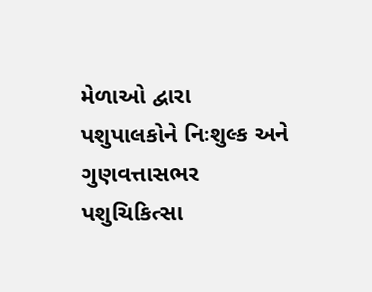મેળાઓ દ્વારા પશુપાલકોને નિઃશુલ્ક અને ગુણવત્તાસભર પશુચિકિત્સા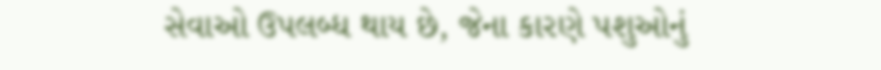સેવાઓ ઉપલબ્ધ થાય છે, જેના કારણે પશુઓનું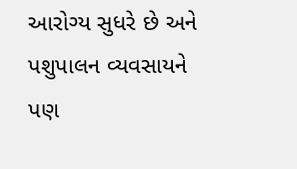આરોગ્ય સુધરે છે અને પશુપાલન વ્યવસાયને પણ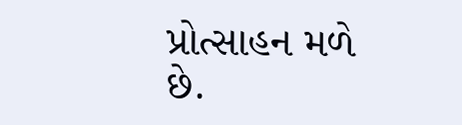પ્રોત્સાહન મળે છે.